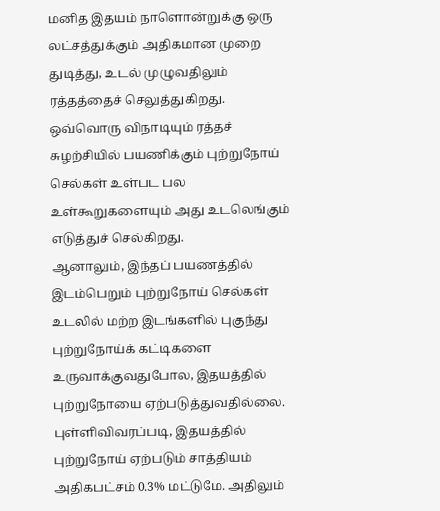மனித இதயம் நாளொன்றுக்கு ஒரு லட்சத்துக்கும் அதிகமான முறை துடித்து, உடல் முழுவதிலும் ரத்தத்தைச் செலுத்துகிறது. ஒவ்வொரு விநாடியும் ரத்தச் சுழற்சியில் பயணிக்கும் புற்றுநோய் செல்கள் உள்பட பல உள்கூறுகளையும் அது உடலெங்கும் எடுத்துச் செல்கிறது.
ஆனாலும், இந்தப் பயணத்தில் இடம்பெறும் புற்றுநோய் செல்கள் உடலில் மற்ற இடங்களில் புகுந்து புற்றுநோய்க் கட்டிகளை உருவாக்குவதுபோல, இதயத்தில் புற்றுநோயை ஏற்படுத்துவதில்லை.
புள்ளிவிவரப்படி, இதயத்தில் புற்றுநோய் ஏற்படும் சாத்தியம் அதிகபட்சம் 0.3% மட்டுமே. அதிலும்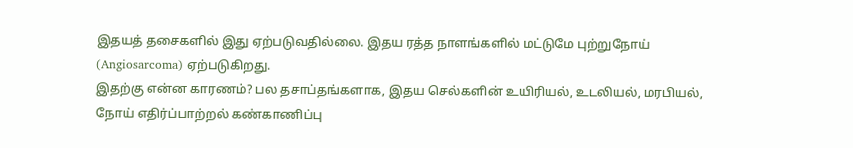இதயத் தசைகளில் இது ஏற்படுவதில்லை. இதய ரத்த நாளங்களில் மட்டுமே புற்றுநோய் (Angiosarcoma) ஏற்படுகிறது.
இதற்கு என்ன காரணம்? பல தசாப்தங்களாக, இதய செல்களின் உயிரியல், உடலியல், மரபியல், நோய் எதிர்ப்பாற்றல் கண்காணிப்பு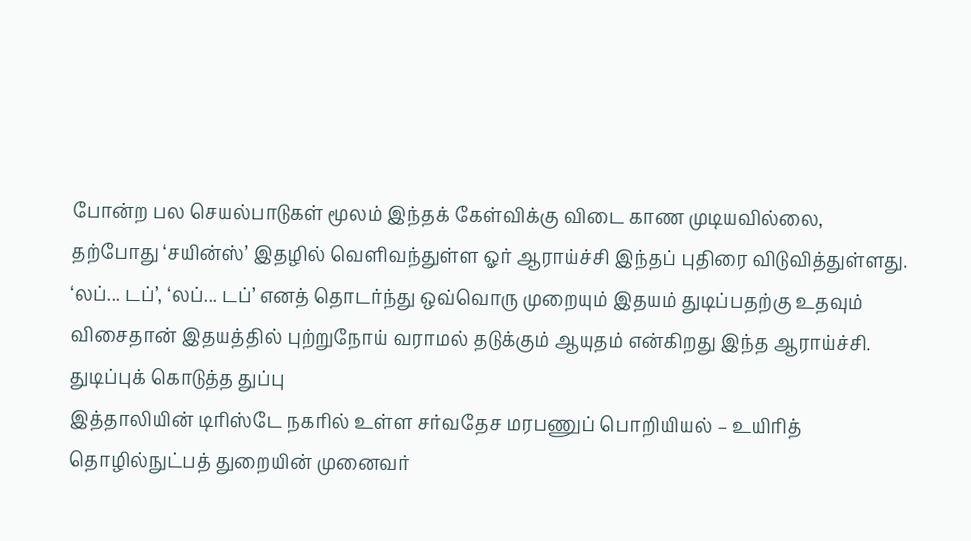போன்ற பல செயல்பாடுகள் மூலம் இந்தக் கேள்விக்கு விடை காண முடியவில்லை, தற்போது ‘சயின்ஸ்’ இதழில் வெளிவந்துள்ள ஓர் ஆராய்ச்சி இந்தப் புதிரை விடுவித்துள்ளது.
‘லப்... டப்’, ‘லப்... டப்’ எனத் தொடர்ந்து ஒவ்வொரு முறையும் இதயம் துடிப்பதற்கு உதவும் விசைதான் இதயத்தில் புற்றுநோய் வராமல் தடுக்கும் ஆயுதம் என்கிறது இந்த ஆராய்ச்சி.
துடிப்புக் கொடுத்த துப்பு
இத்தாலியின் டிரிஸ்டே நகரில் உள்ள சர்வதேச மரபணுப் பொறியியல் – உயிரித் தொழில்நுட்பத் துறையின் முனைவர்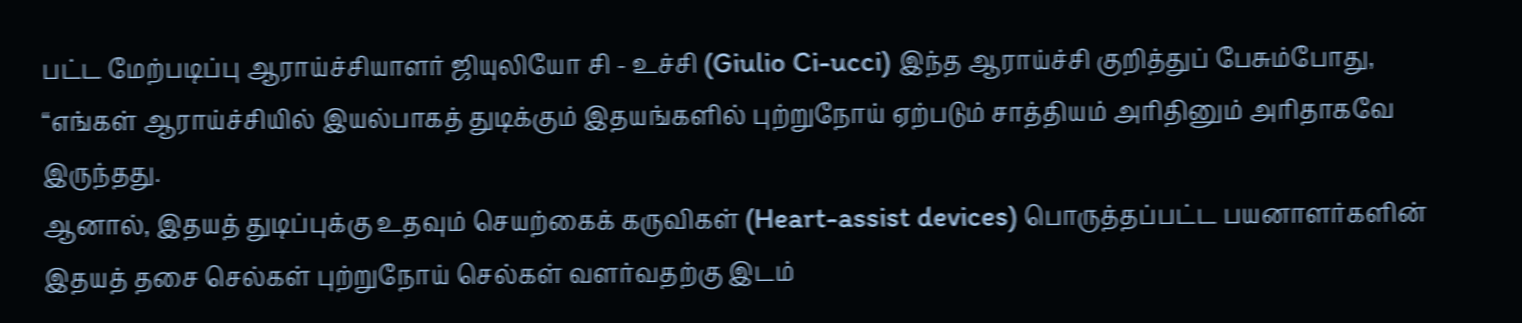பட்ட மேற்படிப்பு ஆராய்ச்சியாளர் ஜியுலியோ சி - உச்சி (Giulio Ci-ucci) இந்த ஆராய்ச்சி குறித்துப் பேசும்போது, “எங்கள் ஆராய்ச்சியில் இயல்பாகத் துடிக்கும் இதயங்களில் புற்றுநோய் ஏற்படும் சாத்தியம் அரிதினும் அரிதாகவே இருந்தது.
ஆனால், இதயத் துடிப்புக்கு உதவும் செயற்கைக் கருவிகள் (Heart-assist devices) பொருத்தப்பட்ட பயனாளர்களின் இதயத் தசை செல்கள் புற்றுநோய் செல்கள் வளர்வதற்கு இடம்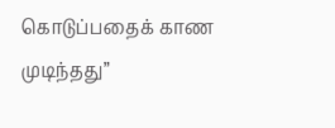கொடுப்பதைக் காண முடிந்தது”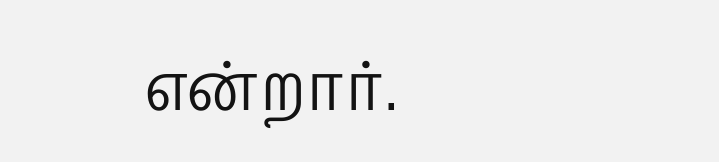என்றார்.